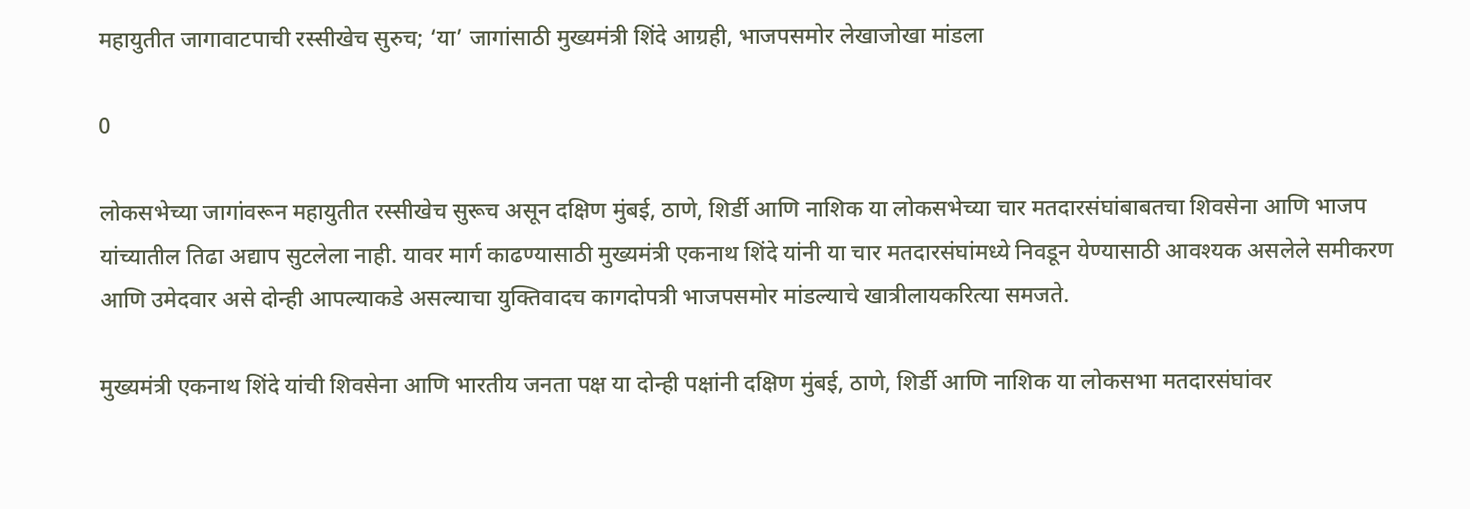महायुतीत जागावाटपाची रस्सीखेच सुरुच; ‘या’ जागांसाठी मुख्यमंत्री शिंदे आग्रही, भाजपसमोर लेखाजोखा मांडला

0

लोकसभेच्या जागांवरून महायुतीत रस्सीखेच सुरूच असून दक्षिण मुंबई, ठाणे, शिर्डी आणि नाशिक या लोकसभेच्या चार मतदारसंघांबाबतचा शिवसेना आणि भाजप यांच्यातील तिढा अद्याप सुटलेला नाही. यावर मार्ग काढण्यासाठी मुख्यमंत्री एकनाथ शिंदे यांनी या चार मतदारसंघांमध्ये निवडून येण्यासाठी आवश्यक असलेले समीकरण आणि उमेदवार असे दोन्ही आपल्याकडे असल्याचा युक्तिवादच कागदोपत्री भाजपसमोर मांडल्याचे खात्रीलायकरित्या समजते.

मुख्यमंत्री एकनाथ शिंदे यांची शिवसेना आणि भारतीय जनता पक्ष या दोन्ही पक्षांनी दक्षिण मुंबई, ठाणे, शिर्डी आणि नाशिक या लोकसभा मतदारसंघांवर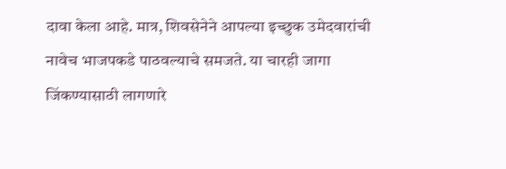दावा केला आहे. मात्र, शिवसेनेने आपल्या इच्छुक उमेदवारांची नावेच भाजपकडे पाठवल्याचे समजते. या चारही जागा जिंकण्यासाठी लागणारे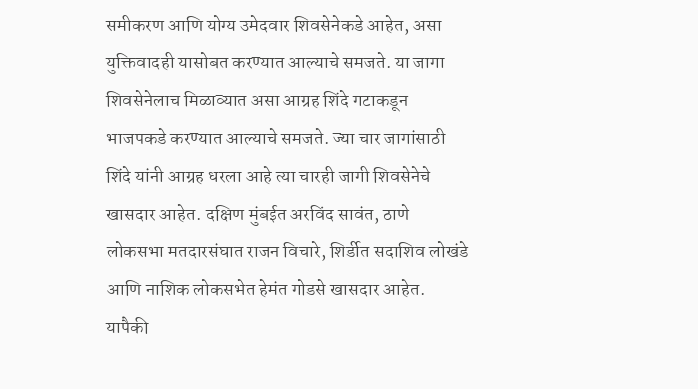समीकरण आणि योग्य उमेदवार शिवसेनेकडे आहेत, असा युक्तिवादही यासोबत करण्यात आल्याचे समजते. या जागा शिवसेनेलाच मिळाव्यात असा आग्रह शिंदे गटाकडून भाजपकडे करण्यात आल्याचे समजते. ज्या चार जागांसाठी शिंदे यांनी आग्रह धरला आहे त्या चारही जागी शिवसेनेचे खासदार आहेत. दक्षिण मुंबईत अरविंद सावंत, ठाणे लोकसभा मतदारसंघात राजन विचारे, शिर्डीत सदाशिव लोखंडे आणि नाशिक लोकसभेत हेमंत गोडसे खासदार आहेत. यापैकी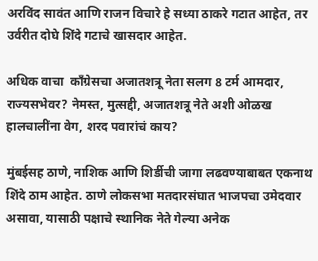अरविंद सावंत आणि राजन विचारे हे सध्या ठाकरे गटात आहेत, तर उर्वरीत दोघे शिंदे गटाचे खासदार आहेत.

अधिक वाचा  काँग्रेसचा अजातशत्रू नेता सलग 8 टर्म आमदार, राज्यसभेवर? नेमस्त, मुत्सद्दी, अजातशत्रू नेते अशी ओळख हालचालींना वेग, शरद पवारांचं काय?

मुंबईसह ठाणे, नाशिक आणि शिर्डीची जागा लढवण्याबाबत एकनाथ शिंदे ठाम आहेत. ठाणे लोकसभा मतदारसंघात भाजपचा उमेदवार असावा, यासाठी पक्षाचे स्थानिक नेते गेल्या अनेक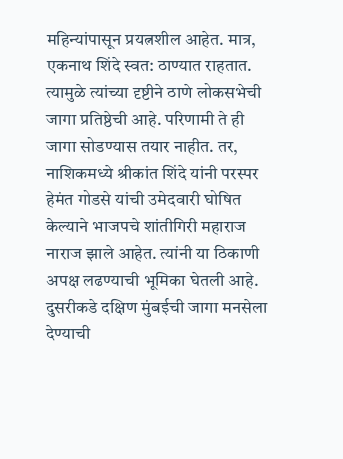महिन्यांपासून प्रयत्नशील आहेत. मात्र, एकनाथ शिंदे स्वत: ठाण्यात राहतात. त्यामुळे त्यांच्या दृष्टीने ठाणे लोकसभेची जागा प्रतिष्ठेची आहे. परिणामी ते ही जागा सोडण्यास तयार नाहीत. तर, नाशिकमध्ये श्रीकांत शिंदे यांनी परस्पर हेमंत गोडसे यांची उमेदवारी घोषित केल्याने भाजपचे शांतीगिरी महाराज नाराज झाले आहेत. त्यांनी या ठिकाणी अपक्ष लढण्याची भूमिका घेतली आहे. दुसरीकडे दक्षिण मुंबईची जागा मनसेला देण्याची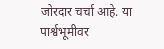जोरदार चर्चा आहे. या पार्श्वभूमीवर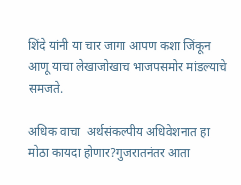शिंदे यांनी या चार जागा आपण कशा जिंकून आणू याचा लेखाजोखाच भाजपसमोर मांडल्याचे समजते.

अधिक वाचा  अर्थसंकल्पीय अधिवेशनात हा मोठा कायदा होणार?गुजरातनंतर आता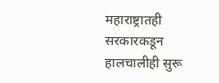महाराष्ट्रातही सरकारकडून हालचालीही सुरू